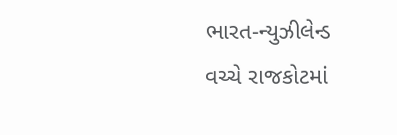ભારત-ન્યુઝીલેન્ડ વચ્ચે રાજકોટમાં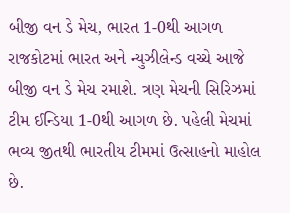બીજી વન ડે મેચ, ભારત 1-0થી આગળ
રાજકોટમાં ભારત અને ન્યુઝીલેન્ડ વચ્ચે આજે બીજી વન ડે મેચ રમાશે. ત્રણ મેચની સિરિઝમાં ટીમ ઈન્ડિયા 1-0થી આગળ છે. પહેલી મેચમાં ભવ્ય જીતથી ભારતીય ટીમમાં ઉત્સાહનો માહોલ છે.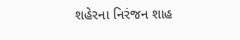શહેરના નિરંજન શાહ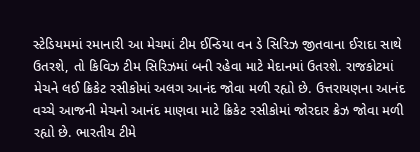સ્ટેડિયમમાં રમાનારી આ મેચમાં ટીમ ઈન્ડિયા વન ડે સિરિઝ જીતવાના ઈરાદા સાથે ઉતરશે, તો કિવિઝ ટીમ સિરિઝમાં બની રહેવા માટે મેદાનમાં ઉતરશે. રાજકોટમાં મેચને લઈ ક્રિકેટ રસીકોમાં અલગ આનંદ જોવા મળી રહ્યો છે. ઉત્તરાયણના આનંદ વચ્ચે આજની મેચનો આનંદ માણવા માટે ક્રિકેટ રસીકોમાં જોરદાર ક્રેઝ જોવા મળી રહ્યો છે. ભારતીય ટીમે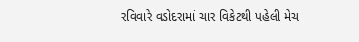રવિવારે વડોદરામાં ચાર વિકેટથી પહેલી મેચ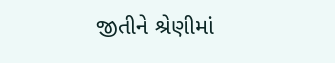જીતીને શ્રેણીમાં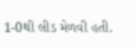1-0થી લીડ મેળવી હતી.